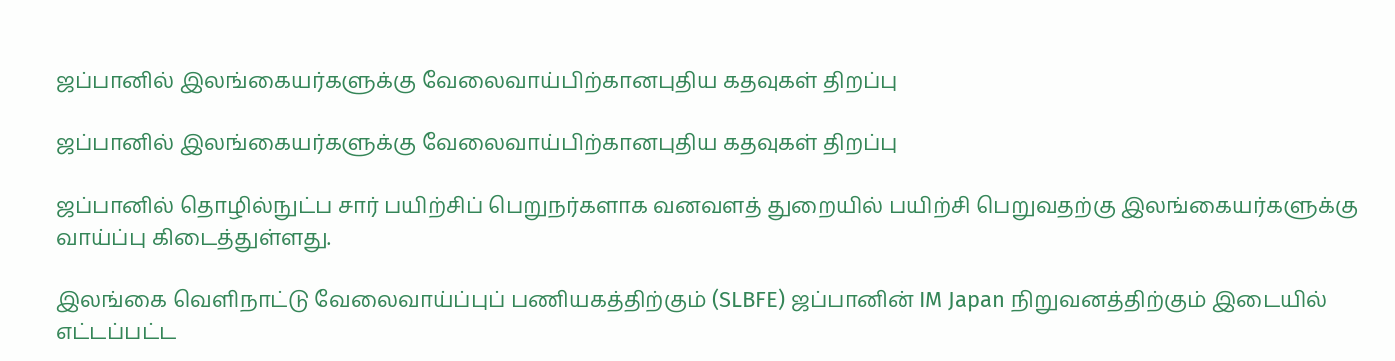ஜப்பானில் இலங்கையர்களுக்கு வேலைவாய்பிற்கானபுதிய கதவுகள் திறப்பு

ஜப்பானில் இலங்கையர்களுக்கு வேலைவாய்பிற்கானபுதிய கதவுகள் திறப்பு

ஜப்பானில் தொழில்நுட்ப சார் பயிற்சிப் பெறுநர்களாக வனவளத் துறையில் பயிற்சி பெறுவதற்கு இலங்கையர்களுக்கு வாய்ப்பு கிடைத்துள்ளது.

இலங்கை வெளிநாட்டு வேலைவாய்ப்புப் பணியகத்திற்கும் (SLBFE) ஜப்பானின் IM Japan நிறுவனத்திற்கும் இடையில் எட்டப்பட்ட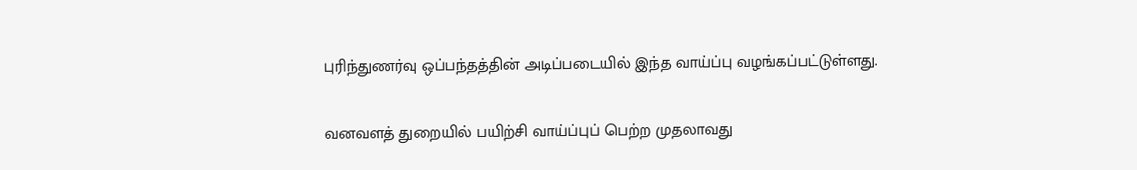புரிந்துணர்வு ஒப்பந்தத்தின் அடிப்படையில் இந்த வாய்ப்பு வழங்கப்பட்டுள்ளது.

வனவளத் துறையில் பயிற்சி வாய்ப்புப் பெற்ற முதலாவது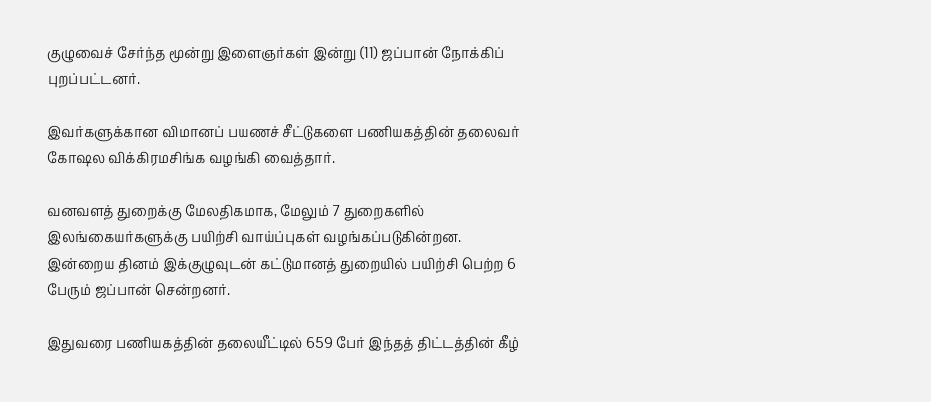குழுவைச் சேர்ந்த மூன்று இளைஞர்கள் இன்று (11) ஜப்பான் நோக்கிப் புறப்பட்டனர்.

இவர்களுக்கான விமானப் பயணச் சீட்டுகளை பணியகத்தின் தலைவர் கோஷல விக்கிரமசிங்க வழங்கி வைத்தார்.

வனவளத் துறைக்கு மேலதிகமாக, மேலும் 7 துறைகளில் இலங்கையர்களுக்கு பயிற்சி வாய்ப்புகள் வழங்கப்படுகின்றன. இன்றைய தினம் இக்குழுவுடன் கட்டுமானத் துறையில் பயிற்சி பெற்ற 6 பேரும் ஜப்பான் சென்றனர்.

இதுவரை பணியகத்தின் தலையீட்டில் 659 பேர் இந்தத் திட்டத்தின் கீழ்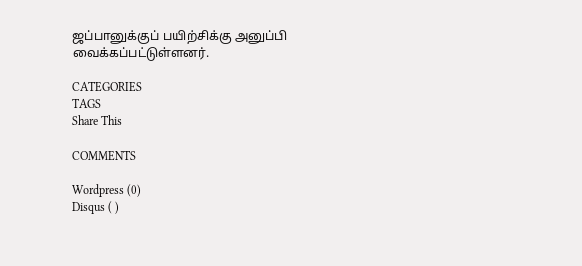ஜப்பானுக்குப் பயிற்சிக்கு அனுப்பி வைக்கப்பட்டுள்ளனர்.

CATEGORIES
TAGS
Share This

COMMENTS

Wordpress (0)
Disqus ( )